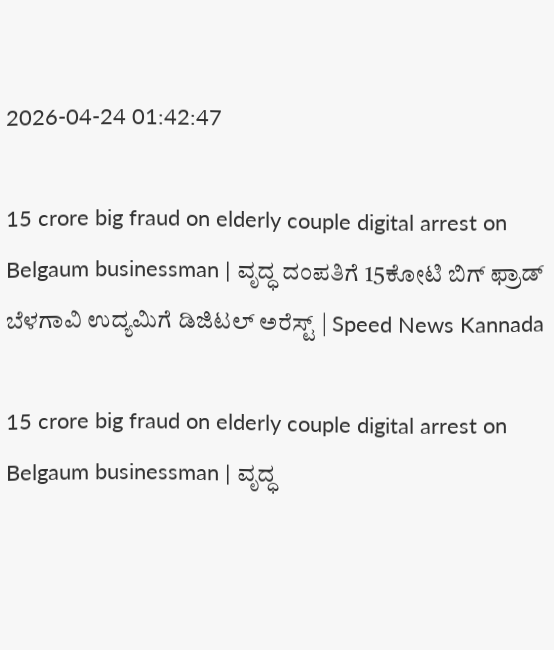2026-04-24 01:42:47

15 crore big fraud on elderly couple digital arrest on Belgaum businessman | ವೃದ್ಧ ದಂಪತಿಗೆ 15ಕೋಟಿ ಬಿಗ್‌ ಫ್ರಾಡ್ ಬೆಳಗಾವಿ ಉದ್ಯಮಿಗೆ ಡಿಜಿಟಲ್‌ ಅರೆಸ್ಟ್ | Speed News Kannada

15 crore big fraud on elderly couple digital arrest on Belgaum businessman | ವೃದ್ಧ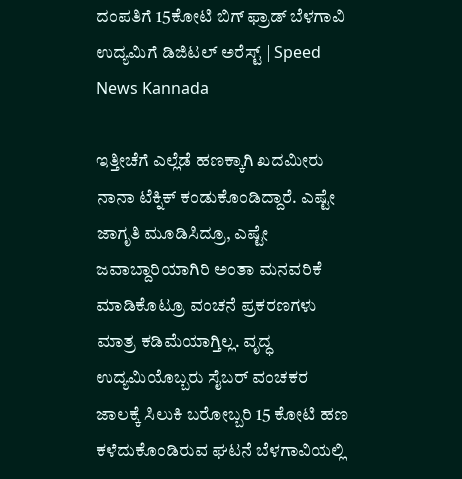ದಂಪತಿಗೆ 15ಕೋಟಿ ಬಿಗ್‌ ಫ್ರಾಡ್ ಬೆಳಗಾವಿ ಉದ್ಯಮಿಗೆ ಡಿಜಿಟಲ್‌ ಅರೆಸ್ಟ್ | Speed News Kannada

ಇತ್ತೀಚೆಗೆ ಎಲ್ಲೆಡೆ ಹಣಕ್ಕಾಗಿ ಖದಮೀರು ನಾನಾ ಟೆಕ್ನಿಕ್‌ ಕಂಡುಕೊಂಡಿದ್ದಾರೆ. ಎಷ್ಟೇ ಜಾಗೃತಿ ಮೂಡಿಸಿದ್ರೂ, ಎಷ್ಟೇ ಜವಾಬ್ದಾರಿಯಾಗಿರಿ ಅಂತಾ ಮನವರಿಕೆ ಮಾಡಿಕೊಟ್ರೂ ವಂಚನೆ ಪ್ರಕರಣಗಳು ಮಾತ್ರ ಕಡಿಮೆಯಾಗ್ತಿಲ್ಲ. ವೃದ್ಧ ಉದ್ಯಮಿಯೊಬ್ಬರು ಸೈಬರ್‌ ವಂಚಕರ ಜಾಲಕ್ಕೆ ಸಿಲುಕಿ ಬರೋಬ್ಬರಿ 15 ಕೋಟಿ ಹಣ ಕಳೆದುಕೊಂಡಿರುವ ಘಟನೆ ಬೆಳಗಾವಿಯಲ್ಲಿ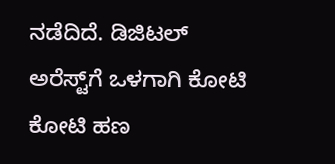ನಡೆದಿದೆ. ಡಿಜಿಟಲ್ ಅರೆಸ್ಟ್‌ಗೆ ಒಳಗಾಗಿ ಕೋಟಿ ಕೋಟಿ ಹಣ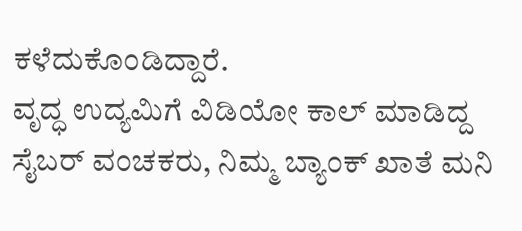ಕಳೆದುಕೊಂಡಿದ್ದಾರೆ.
ವೃದ್ಧ ಉದ್ಯಮಿಗೆ ವಿಡಿಯೋ ಕಾಲ್ ಮಾಡಿದ್ದ ಸೈಬರ್‌ ವಂಚಕರು, ನಿಮ್ಮ ಬ್ಯಾಂಕ್ ಖಾತೆ ಮನಿ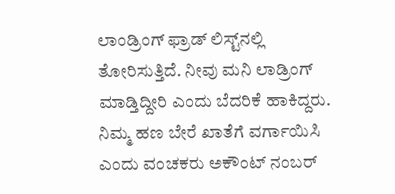ಲಾಂಡ್ರಿಂಗ್ ಫ್ರಾಡ್‌ ಲಿಸ್ಟ್‌ನಲ್ಲಿ ತೋರಿಸುತ್ತಿದೆ. ನೀವು ಮನಿ ಲಾಡ್ರಿಂಗ್ ಮಾಡ್ತಿದ್ದೀರಿ ಎಂದು ಬೆದರಿಕೆ ಹಾಕಿದ್ದರು. ನಿಮ್ಮ ಹಣ ಬೇರೆ ಖಾತೆಗೆ ವರ್ಗಾಯಿಸಿ ಎಂದು ವಂಚಕರು ಅಕೌಂಟ್ ನಂಬರ್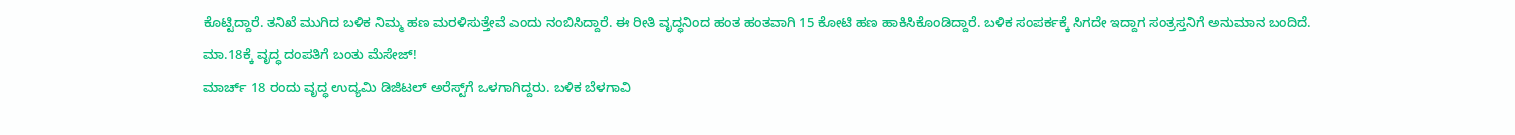ಕೊಟ್ಟಿದ್ದಾರೆ. ತನಿಖೆ ಮುಗಿದ ಬಳಿಕ ನಿಮ್ಮ ಹಣ ಮರಳಿಸುತ್ತೇವೆ ಎಂದು ನಂಬಿಸಿದ್ದಾರೆ. ಈ ರೀತಿ ವೃದ್ಧನಿಂದ ಹಂತ ಹಂತವಾಗಿ 15 ಕೋಟಿ ಹಣ ಹಾಕಿಸಿಕೊಂಡಿದ್ದಾರೆ. ಬಳಿಕ ಸಂಪರ್ಕಕ್ಕೆ ಸಿಗದೇ ಇದ್ದಾಗ ಸಂತ್ರಸ್ತನಿಗೆ ಅನುಮಾನ ಬಂದಿದೆ.
ಮಾ.18ಕ್ಕೆ ವೃದ್ಧ ದಂಪತಿಗೆ ಬಂತು ಮೆಸೇಜ್!
ಮಾರ್ಚ್‌ 18 ರಂದು ವೃದ್ಧ ಉದ್ಯಮಿ ಡಿಜಿಟಲ್ ಅರೆಸ್ಟ್‌ಗೆ ಒಳಗಾಗಿದ್ದರು. ಬಳಿಕ ಬೆಳಗಾವಿ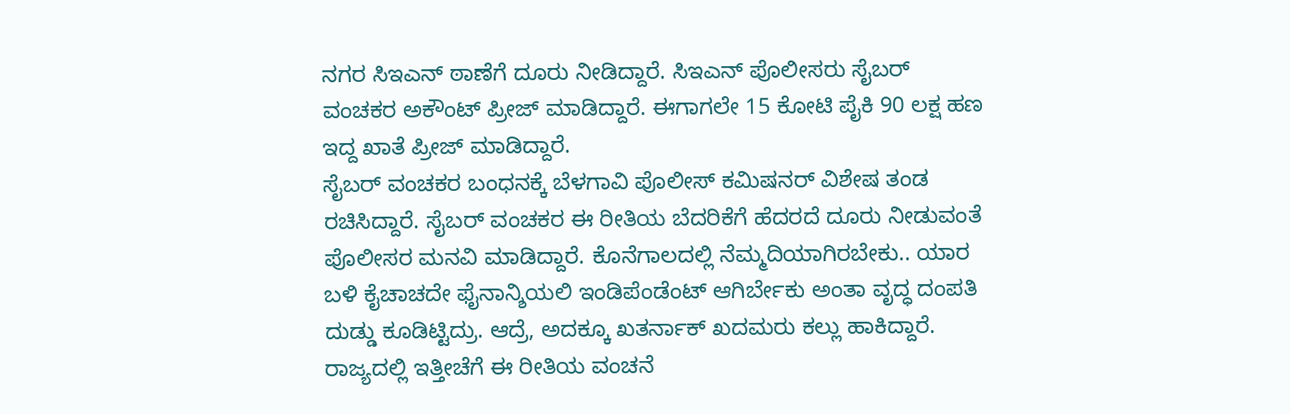ನಗರ ಸಿಇಎನ್ ಠಾಣೆಗೆ ದೂರು ನೀಡಿದ್ದಾರೆ. ಸಿಇಎನ್ ಪೊಲೀಸರು ಸೈಬರ್ ವಂಚಕರ ಅಕೌಂಟ್ ಪ್ರೀಜ್ ಮಾಡಿದ್ದಾರೆ. ಈಗಾಗಲೇ 15 ಕೋಟಿ ಪೈಕಿ 90 ಲಕ್ಷ ಹಣ ಇದ್ದ ಖಾತೆ ಪ್ರೀಜ್ ಮಾಡಿದ್ದಾರೆ.
ಸೈಬರ್ ವಂಚಕರ ಬಂಧನಕ್ಕೆ ಬೆಳಗಾವಿ ‌ಪೊಲೀಸ್ ಕಮಿಷನರ್‌ ವಿಶೇಷ ತಂಡ ರಚಿಸಿದ್ದಾರೆ. ಸೈಬರ್ ವಂಚಕರ ಈ ರೀತಿಯ ಬೆದರಿಕೆಗೆ ಹೆದರದೆ ದೂರು ನೀಡುವಂತೆ ಪೊಲೀಸರ ಮನವಿ ಮಾಡಿದ್ದಾರೆ. ಕೊನೆಗಾಲದಲ್ಲಿ ನೆಮ್ಮದಿಯಾಗಿರಬೇಕು.. ಯಾರ ಬಳಿ ಕೈಚಾಚದೇ ಫೈನಾನ್ಶಿಯಲಿ ಇಂಡಿಪೆಂಡೆಂಟ್‌ ಆಗಿರ್ಬೇಕು ಅಂತಾ ವೃದ್ಧ ದಂಪತಿ ದುಡ್ಡು ಕೂಡಿಟ್ಟಿದ್ರು. ಆದ್ರೆ, ಅದಕ್ಕೂ ಖತರ್ನಾಕ್‌ ಖದಮರು ಕಲ್ಲು ಹಾಕಿದ್ದಾರೆ.
ರಾಜ್ಯದಲ್ಲಿ ಇತ್ತೀಚೆಗೆ ಈ ರೀತಿಯ ವಂಚನೆ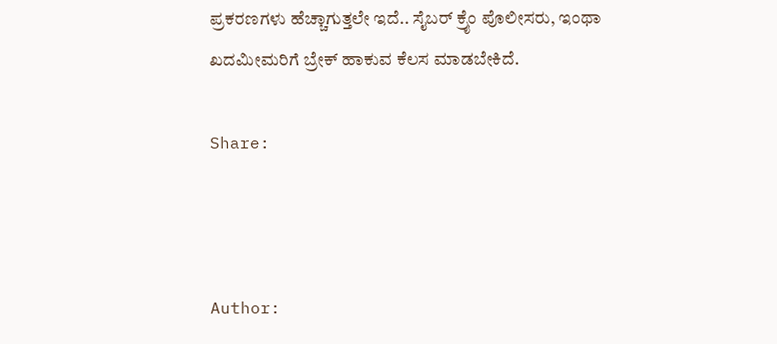ಪ್ರಕರಣಗಳು ಹೆಚ್ಚಾಗುತ್ತಲೇ ಇದೆ.. ಸೈಬರ್‌ ಕ್ರೈಂ ಪೊಲೀಸರು, ಇಂಥಾ ಖದಮೀಮರಿಗೆ ಬ್ರೇಕ್‌ ಹಾಕುವ ಕೆಲಸ ಮಾಡಬೇಕಿದೆ.

Share:



Author: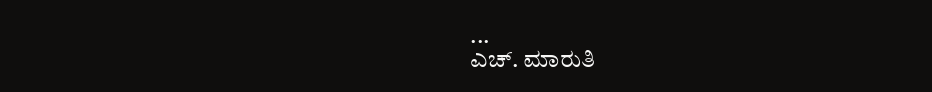...
ಎಚ್‌. ಮಾರುತಿ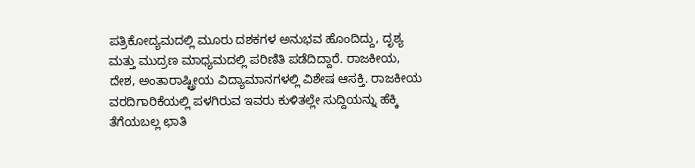ಪತ್ರಿಕೋದ್ಯಮದಲ್ಲಿ ಮೂರು ದಶಕಗಳ ಅನುಭವ ಹೊಂದಿದ್ದು, ದೃಶ್ಯ ಮತ್ತು ಮುದ್ರಣ ಮಾಧ್ಯಮದಲ್ಲಿ ಪರಿಣಿತಿ ಪಡೆದಿದ್ದಾರೆ. ರಾಜಕೀಯ, ದೇಶ, ಅಂತಾರಾಷ್ಟ್ರೀಯ ವಿದ್ಯಾಮಾನಗಳಲ್ಲಿ ವಿಶೇಷ ಆಸಕ್ತಿ. ರಾಜಕೀಯ ವರದಿಗಾರಿಕೆಯಲ್ಲಿ ಪಳಗಿರುವ ಇವರು ಕುಳಿತಲ್ಲೇ ಸುದ್ದಿಯನ್ನು ಹೆಕ್ಕಿ ತೆಗೆಯಬಲ್ಲ ಛಾತಿ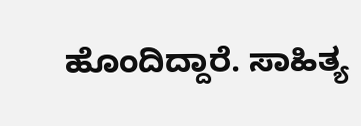ಹೊಂದಿದ್ದಾರೆ. ಸಾಹಿತ್ಯ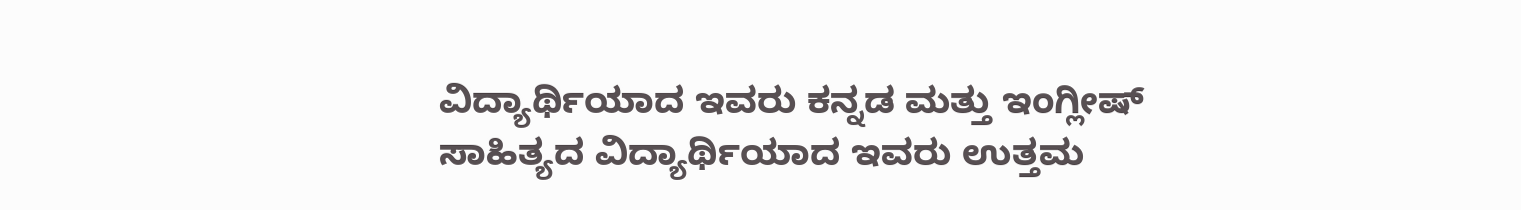ವಿದ್ಯಾರ್ಥಿಯಾದ ಇವರು ಕನ್ನಡ ಮತ್ತು ಇಂಗ್ಲೀಷ್‌ ಸಾಹಿತ್ಯದ ವಿದ್ಯಾರ್ಥಿಯಾದ ಇವರು ಉತ್ತಮ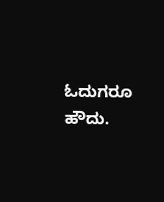ಓದುಗರೂ ಹೌದು.